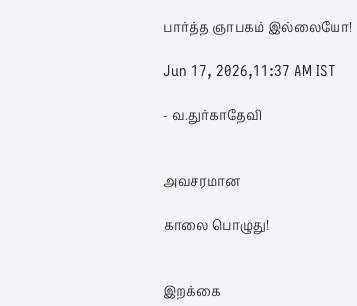பார்த்த ஞாபகம் இல்லையோ!

Jun 17, 2026,11:37 AM IST

- வ.துர்காதேவி


அவசரமான

காலை பொழுது!


இறக்கை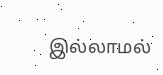இல்லாமல்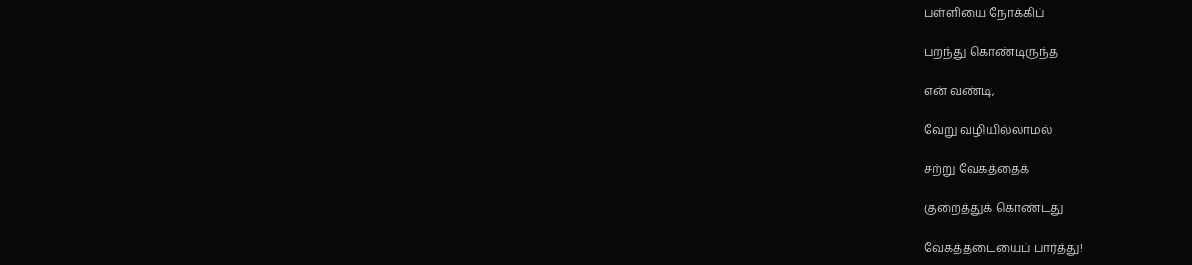பள்ளியை நோக்கிப்

பறந்து கொண்டிருந்த

என் வண்டி,

வேறு வழியில்லாமல்

சற்று வேகத்தைக்

குறைத்துக் கொண்டது

வேகத்தடையைப் பார்த்து!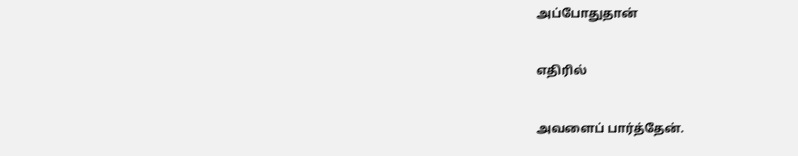அப்போதுதான்

எதிரில்

அவளைப் பார்த்தேன்.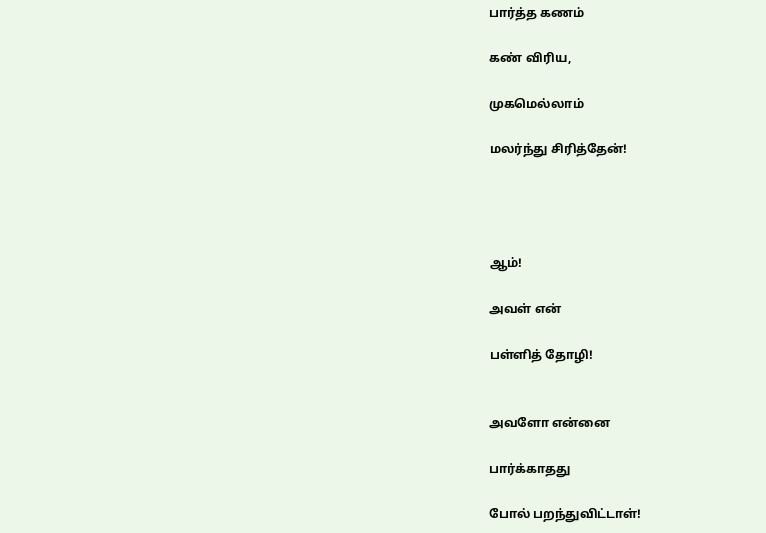பார்த்த கணம்

கண் விரிய,

முகமெல்லாம்

மலர்ந்து சிரித்தேன்!




ஆம்!

அவள் என்

பள்ளித் தோழி!


அவளோ என்னை

பார்க்காதது

போல் பறந்துவிட்டாள்!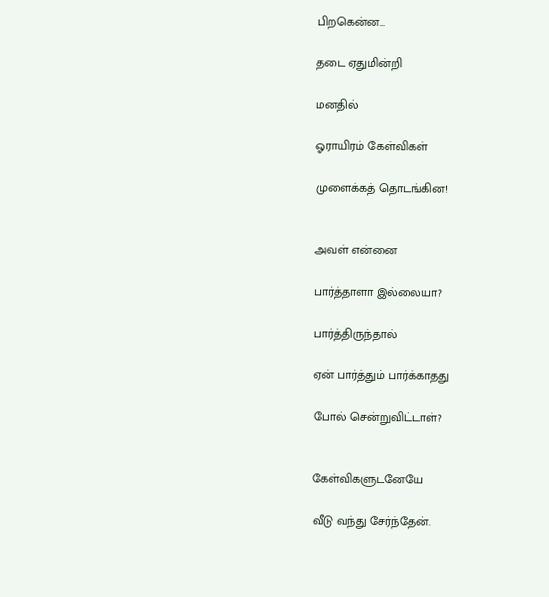பிறகென்ன…

தடை ஏதுமின்றி

மனதில்

ஓராயிரம் கேள்விகள்

முளைக்கத் தொடங்கின!


அவள் என்னை

பார்த்தாளா இல்லையா?

பார்த்திருந்தால்

ஏன் பார்த்தும் பார்க்காதது

போல் சென்றுவிட்டாள்?


கேள்விகளுடனேயே

வீடு வந்து சேர்ந்தேன்.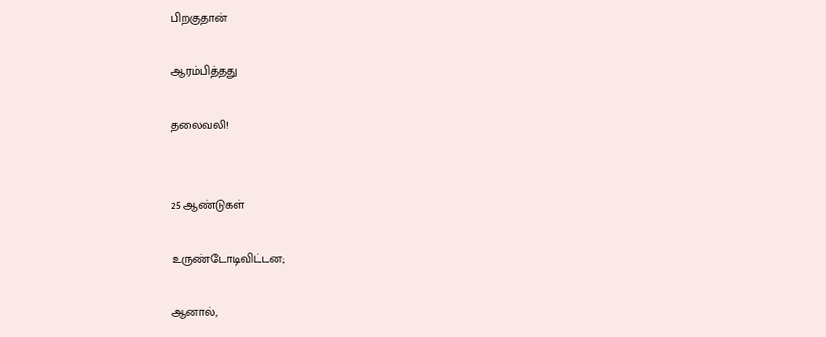பிறகுதான்

ஆரம்பித்தது

தலைவலி!


25 ஆண்டுகள்

உருண்டோடிவிட்டன;

ஆனால்,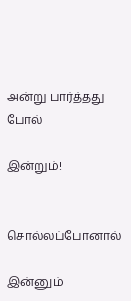அன்று பார்த்தது போல்

இன்றும்!


சொல்லப்போனால்

இன்னும்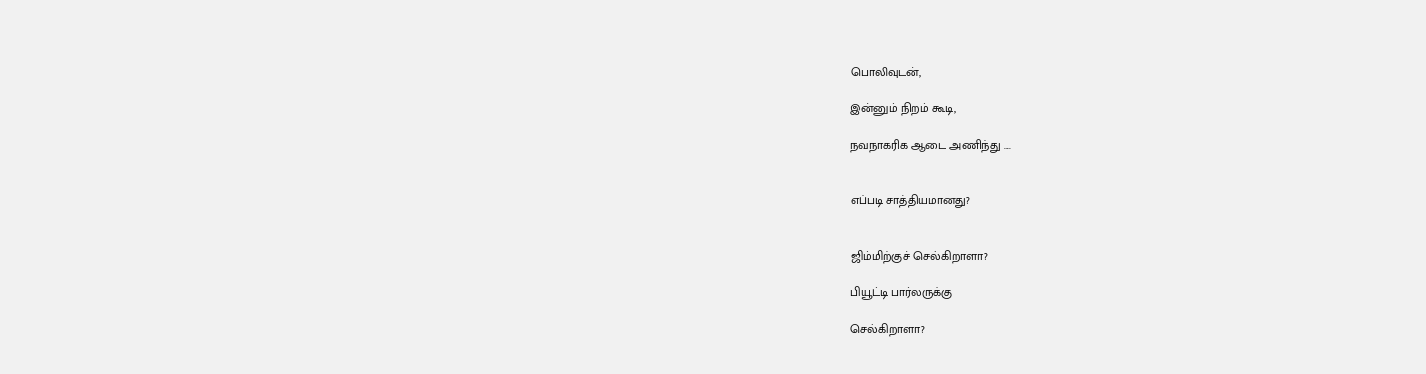பொலிவுடன்,

இன்னும் நிறம் கூடி,

நவநாகரிக ஆடை அணிந்து ....


எப்படி சாத்தியமானது?


ஜிம்மிற்குச் செல்கிறாளா?

பியூட்டி பார்லருக்கு

செல்கிறாளா?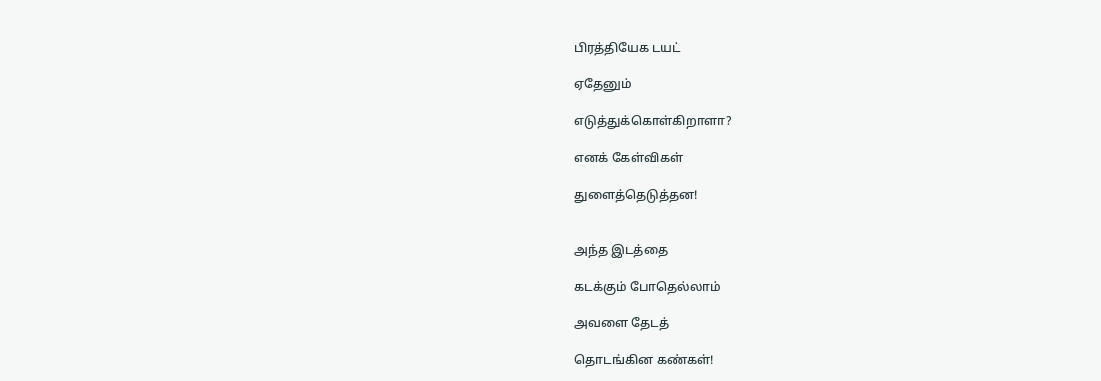பிரத்தியேக டயட்

ஏதேனும்

எடுத்துக்கொள்கிறாளா?

எனக் கேள்விகள்

துளைத்தெடுத்தன!


அந்த இடத்தை

கடக்கும் போதெல்லாம்

அவளை தேடத்

தொடங்கின கண்கள்!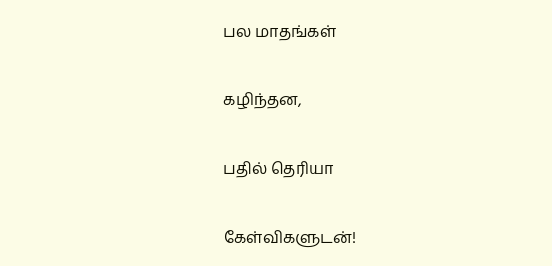பல மாதங்கள்

கழிந்தன,

பதில் தெரியா

கேள்விகளுடன்!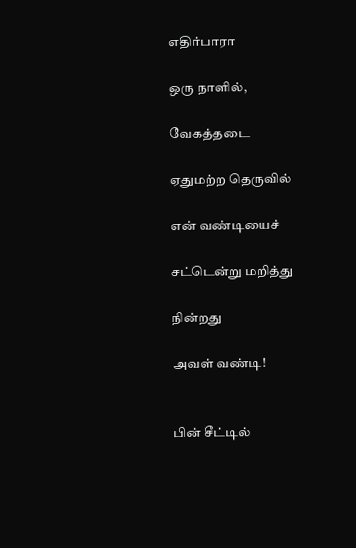எதிர்பாரா

ஒரு நாளில்,

வேகத்தடை

ஏதுமற்ற தெருவில்

என் வண்டியைச்

சட்டென்று மறித்து

நின்றது

அவள் வண்டி!


பின் சீட்டில்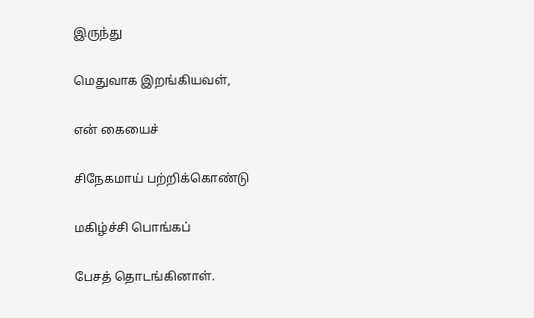இருந்து

மெதுவாக இறங்கியவள்,

என் கையைச்

சிநேகமாய் பற்றிக்கொண்டு

மகிழ்ச்சி பொங்கப்

பேசத் தொடங்கினாள்.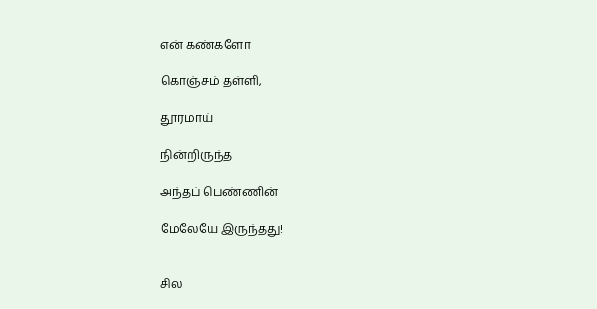என் கண்களோ

கொஞ்சம் தள்ளி,

தூரமாய்

நின்றிருந்த

அந்தப் பெண்ணின்

மேலேயே இருந்தது!


சில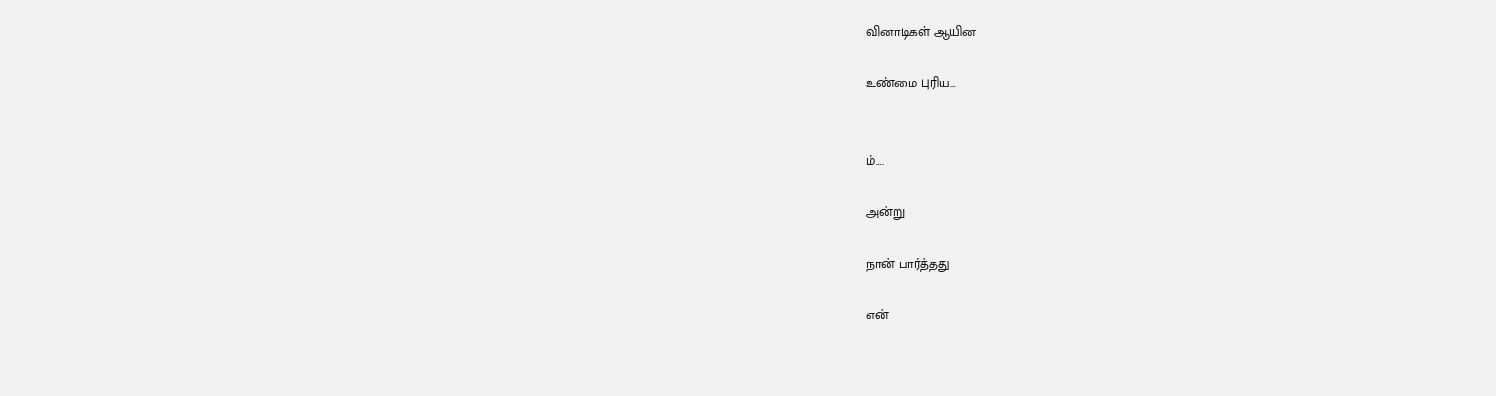வினாடிகள் ஆயின

உண்மை புரிய…


ம்….

அன்று

நான் பார்த்தது

என்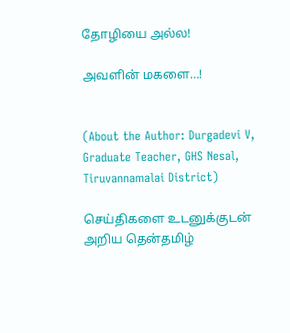தோழியை அல்ல!

அவளின் மகளை…!


(About the Author: Durgadevi V, Graduate Teacher, GHS Nesal, Tiruvannamalai District)

செய்திகளை உடனுக்குடன் அறிய தென்தமிழ்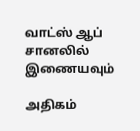வாட்ஸ் ஆப் சானலில் இணையவும்

அதிகம்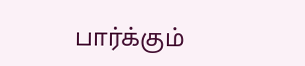பார்க்கும்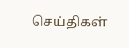செய்திகள்